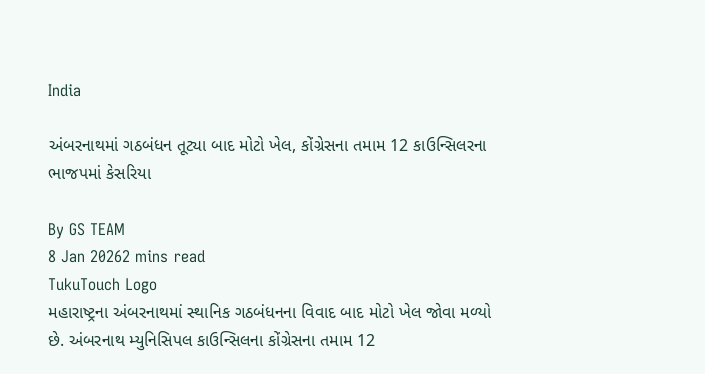India

અંબરનાથમાં ગઠબંધન તૂટ્યા બાદ મોટો ખેલ, કોંગ્રેસના તમામ 12 કાઉન્સિલરના ભાજપમાં કેસરિયા

By GS TEAM
8 Jan 20262 mins read
TukuTouch Logo
મહારાષ્ટ્રના અંબરનાથમાં સ્થાનિક ગઠબંધનના વિવાદ બાદ મોટો ખેલ જોવા મળ્યો છે. અંબરનાથ મ્યુનિસિપલ કાઉન્સિલના કોંગ્રેસના તમામ 12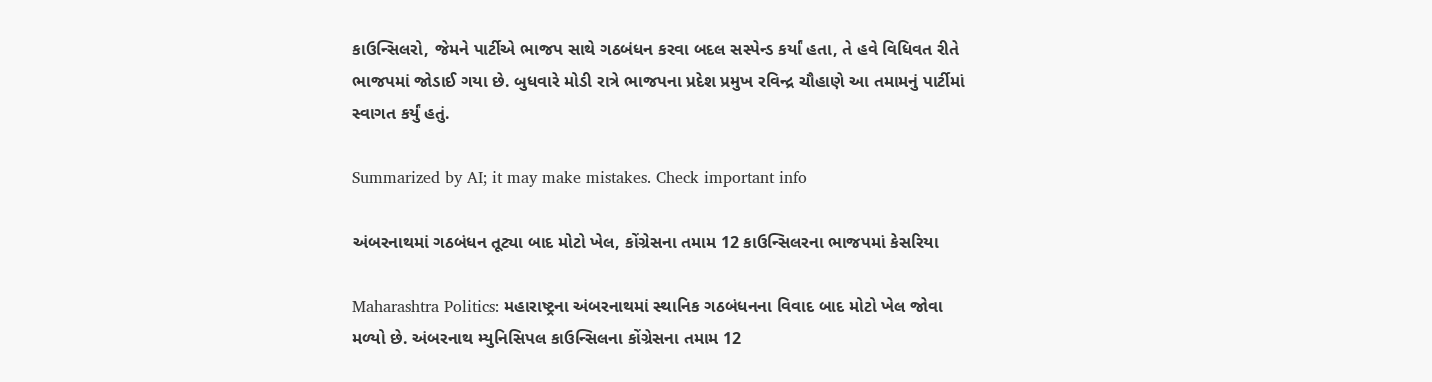કાઉન્સિલરો, જેમને પાર્ટીએ ભાજપ સાથે ગઠબંધન કરવા બદલ સસ્પેન્ડ કર્યાં હતા, તે હવે વિધિવત રીતે ભાજપમાં જોડાઈ ગયા છે. બુધવારે મોડી રાત્રે ભાજપના પ્રદેશ પ્રમુખ રવિન્દ્ર ચૌહાણે આ તમામનું પાર્ટીમાં સ્વાગત કર્યું હતું.

Summarized by AI; it may make mistakes. Check important info

અંબરનાથમાં ગઠબંધન તૂટ્યા બાદ મોટો ખેલ, કોંગ્રેસના તમામ 12 કાઉન્સિલરના ભાજપમાં કેસરિયા

Maharashtra Politics: મહારાષ્ટ્રના અંબરનાથમાં સ્થાનિક ગઠબંધનના વિવાદ બાદ મોટો ખેલ જોવા મળ્યો છે. અંબરનાથ મ્યુનિસિપલ કાઉન્સિલના કોંગ્રેસના તમામ 12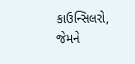કાઉન્સિલરો, જેમને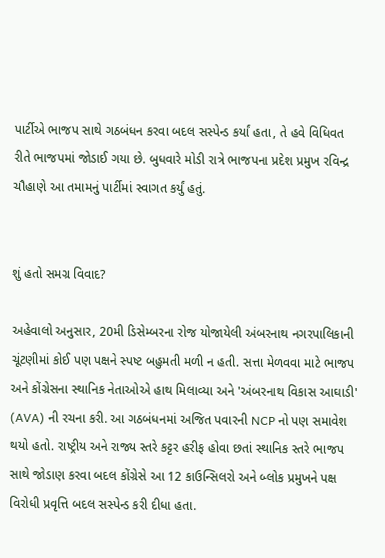પાર્ટીએ ભાજપ સાથે ગઠબંધન કરવા બદલ સસ્પેન્ડ કર્યાં હતા, તે હવે વિધિવત રીતે ભાજપમાં જોડાઈ ગયા છે. બુધવારે મોડી રાત્રે ભાજપના પ્રદેશ પ્રમુખ રવિન્દ્ર ચૌહાણે આ તમામનું પાર્ટીમાં સ્વાગત કર્યું હતું.


શું હતો સમગ્ર વિવાદ?

અહેવાલો અનુસાર, 20મી ડિસેમ્બરના રોજ યોજાયેલી અંબરનાથ નગરપાલિકાની ચૂંટણીમાં કોઈ પણ પક્ષને સ્પષ્ટ બહુમતી મળી ન હતી. સત્તા મેળવવા માટે ભાજપ અને કોંગ્રેસના સ્થાનિક નેતાઓએ હાથ મિલાવ્યા અને 'અંબરનાથ વિકાસ આઘાડી' (AVA) ની રચના કરી. આ ગઠબંધનમાં અજિત પવારની NCP નો પણ સમાવેશ થયો હતો. રાષ્ટ્રીય અને રાજ્ય સ્તરે કટ્ટર હરીફ હોવા છતાં સ્થાનિક સ્તરે ભાજપ સાથે જોડાણ કરવા બદલ કોંગ્રેસે આ 12 કાઉન્સિલરો અને બ્લોક પ્રમુખને પક્ષ વિરોધી પ્રવૃત્તિ બદલ સસ્પેન્ડ કરી દીધા હતા.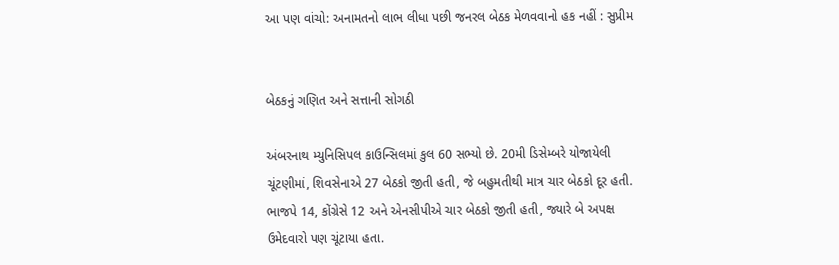આ પણ વાંચો: અનામતનો લાભ લીધા પછી જનરલ બેઠક મેળવવાનો હક નહીં : સુપ્રીમ


બેઠકનું ગણિત અને સત્તાની સોગઠી

અંબરનાથ મ્યુનિસિપલ કાઉન્સિલમાં કુલ 60 સભ્યો છે. 20મી ડિસેમ્બરે યોજાયેલી ચૂંટણીમાં, શિવસેનાએ 27 બેઠકો જીતી હતી, જે બહુમતીથી માત્ર ચાર બેઠકો દૂર હતી. ભાજપે 14, કોંગ્રેસે 12 અને એનસીપીએ ચાર બેઠકો જીતી હતી, જ્યારે બે અપક્ષ ઉમેદવારો પણ ચૂંટાયા હતા.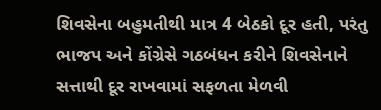શિવસેના બહુમતીથી માત્ર 4 બેઠકો દૂર હતી, પરંતુ ભાજપ અને કોંગ્રેસે ગઠબંધન કરીને શિવસેનાને સત્તાથી દૂર રાખવામાં સફળતા મેળવી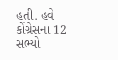હતી. હવે કોંગ્રેસના 12 સભ્યો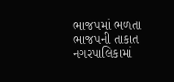ભાજપમાં ભળતા ભાજપની તાકાત નગરપાલિકામાં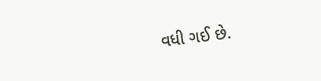વધી ગઈ છે.